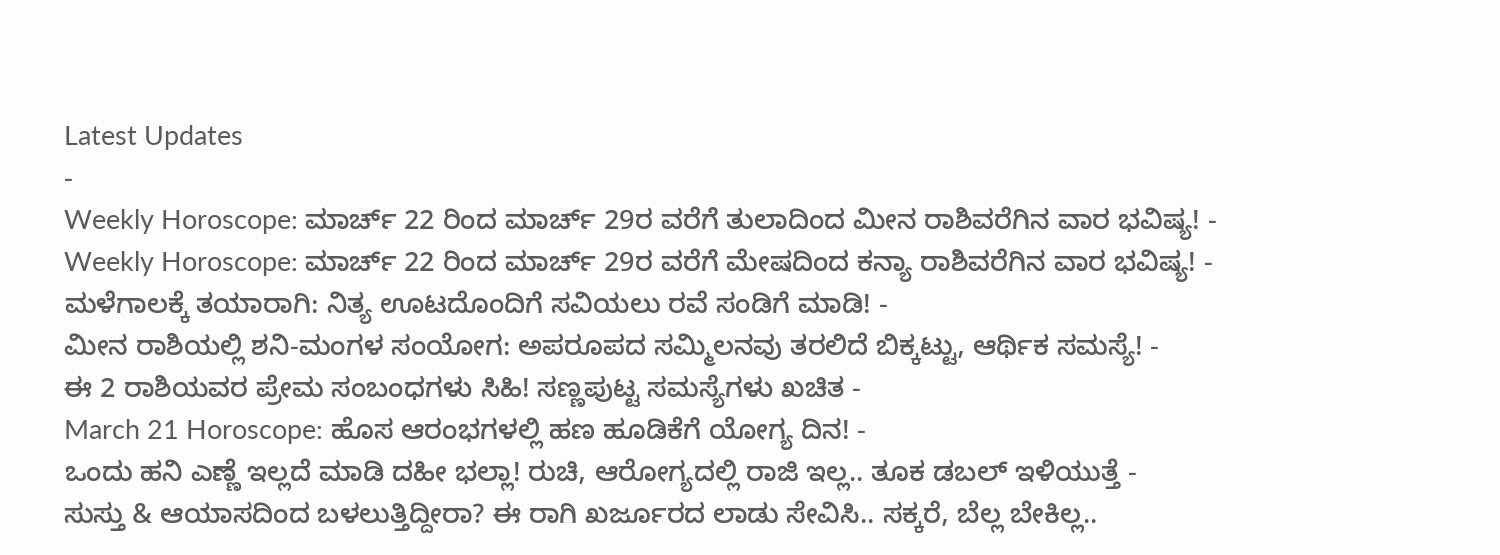Latest Updates
-
Weekly Horoscope: ಮಾರ್ಚ್ 22 ರಿಂದ ಮಾರ್ಚ್ 29ರ ವರೆಗೆ ತುಲಾದಿಂದ ಮೀನ ರಾಶಿವರೆಗಿನ ವಾರ ಭವಿಷ್ಯ! -
Weekly Horoscope: ಮಾರ್ಚ್ 22 ರಿಂದ ಮಾರ್ಚ್ 29ರ ವರೆಗೆ ಮೇಷದಿಂದ ಕನ್ಯಾ ರಾಶಿವರೆಗಿನ ವಾರ ಭವಿಷ್ಯ! -
ಮಳೆಗಾಲಕ್ಕೆ ತಯಾರಾಗಿ: ನಿತ್ಯ ಊಟದೊಂದಿಗೆ ಸವಿಯಲು ರವೆ ಸಂಡಿಗೆ ಮಾಡಿ! -
ಮೀನ ರಾಶಿಯಲ್ಲಿ ಶನಿ-ಮಂಗಳ ಸಂಯೋಗ: ಅಪರೂಪದ ಸಮ್ಮಿಲನವು ತರಲಿದೆ ಬಿಕ್ಕಟ್ಟು, ಆರ್ಥಿಕ ಸಮಸ್ಯೆ! -
ಈ 2 ರಾಶಿಯವರ ಪ್ರೇಮ ಸಂಬಂಧಗಳು ಸಿಹಿ! ಸಣ್ಣಪುಟ್ಟ ಸಮಸ್ಯೆಗಳು ಖಚಿತ -
March 21 Horoscope: ಹೊಸ ಆರಂಭಗಳಲ್ಲಿ ಹಣ ಹೂಡಿಕೆಗೆ ಯೋಗ್ಯ ದಿನ! -
ಒಂದು ಹನಿ ಎಣ್ಣೆ ಇಲ್ಲದೆ ಮಾಡಿ ದಹೀ ಭಲ್ಲಾ! ರುಚಿ, ಆರೋಗ್ಯದಲ್ಲಿ ರಾಜಿ ಇಲ್ಲ.. ತೂಕ ಡಬಲ್ ಇಳಿಯುತ್ತೆ -
ಸುಸ್ತು & ಆಯಾಸದಿಂದ ಬಳಲುತ್ತಿದ್ದೀರಾ? ಈ ರಾಗಿ ಖರ್ಜೂರದ ಲಾಡು ಸೇವಿಸಿ.. ಸಕ್ಕರೆ, ಬೆಲ್ಲ ಬೇಕಿಲ್ಲ..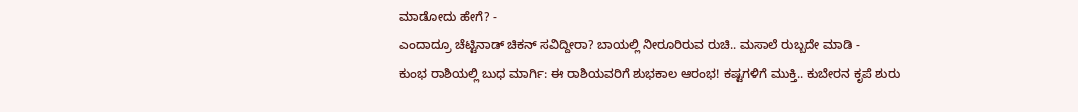ಮಾಡೋದು ಹೇಗೆ? -
ಎಂದಾದ್ರೂ ಚೆಟ್ಟಿನಾಡ್ ಚಿಕನ್ ಸವಿದ್ದೀರಾ? ಬಾಯಲ್ಲಿ ನೀರೂರಿರುವ ರುಚಿ.. ಮಸಾಲೆ ರುಬ್ಬದೇ ಮಾಡಿ -
ಕುಂಭ ರಾಶಿಯಲ್ಲಿ ಬುಧ ಮಾರ್ಗಿ: ಈ ರಾಶಿಯವರಿಗೆ ಶುಭಕಾಲ ಆರಂಭ! ಕಷ್ಟಗಳಿಗೆ ಮುಕ್ತಿ.. ಕುಬೇರನ ಕೃಪೆ ಶುರು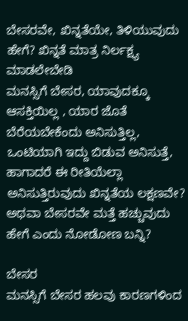ಬೇಸರವೇ, ಖಿನ್ನತೆಯೇ, ತಿಳಿಯುವುದು ಹೇಗೆ? ಖಿನ್ನತೆ ಮಾತ್ರ ನಿರ್ಲಕ್ಷ್ಯ ಮಾಡಲೇಬೇಡಿ
ಮನಸ್ಸಿಗೆ ಬೇಸರ, ಯಾವುದಕ್ಕೂ ಆಸಕ್ತಿಯಿಲ್ಲ , ಯಾರ ಜೊತೆ ಬೆರೆಯಬೇಕೆಂದು ಅನಿಸುತ್ತಿಲ್ಲ, ಒಂಟಿಯಾಗಿ ಇದ್ದು ಬಿಡುವ ಅನಿಸುತ್ತೆ, ಹಾಗಾದರೆ ಈ ರೀತಿಯೆಲ್ಲಾ ಅನಿಸುತ್ತಿರುವುದು ಖಿನ್ನತೆಯ ಲಕ್ಷಣವೇ? ಅಥವಾ ಬೇಸರವೇ ಮತ್ತೆ ಹಚ್ಚುವುದು ಹೇಗೆ ಎಂದು ನೋಡೋಣ ಬನ್ನಿ?

ಬೇಸರ
ಮನಸ್ಸಿಗೆ ಬೇಸರ ಹಲವು ಕಾರಣಗಳಿಂದ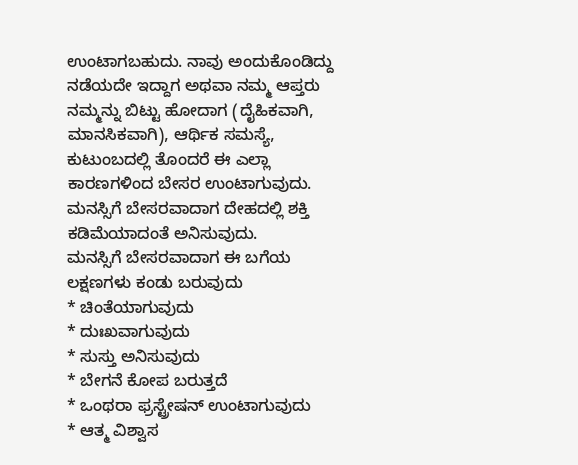ಉಂಟಾಗಬಹುದು. ನಾವು ಅಂದುಕೊಂಡಿದ್ದು ನಡೆಯದೇ ಇದ್ದಾಗ ಅಥವಾ ನಮ್ಮ ಆಪ್ತರು ನಮ್ಮನ್ನು ಬಿಟ್ಟು ಹೋದಾಗ (ದೈಹಿಕವಾಗಿ, ಮಾನಸಿಕವಾಗಿ), ಆರ್ಥಿಕ ಸಮಸ್ಯೆ, ಕುಟುಂಬದಲ್ಲಿ ತೊಂದರೆ ಈ ಎಲ್ಲಾ ಕಾರಣಗಳಿಂದ ಬೇಸರ ಉಂಟಾಗುವುದು. ಮನಸ್ಸಿಗೆ ಬೇಸರವಾದಾಗ ದೇಹದಲ್ಲಿ ಶಕ್ತಿ ಕಡಿಮೆಯಾದಂತೆ ಅನಿಸುವುದು.
ಮನಸ್ಸಿಗೆ ಬೇಸರವಾದಾಗ ಈ ಬಗೆಯ ಲಕ್ಷಣಗಳು ಕಂಡು ಬರುವುದು
* ಚಿಂತೆಯಾಗುವುದು
* ದುಃಖವಾಗುವುದು
* ಸುಸ್ತು ಅನಿಸುವುದು
* ಬೇಗನೆ ಕೋಪ ಬರುತ್ತದೆ
* ಒಂಥರಾ ಫ್ರಸ್ಟ್ರೇಷನ್ ಉಂಟಾಗುವುದು
* ಆತ್ಮ ವಿಶ್ವಾಸ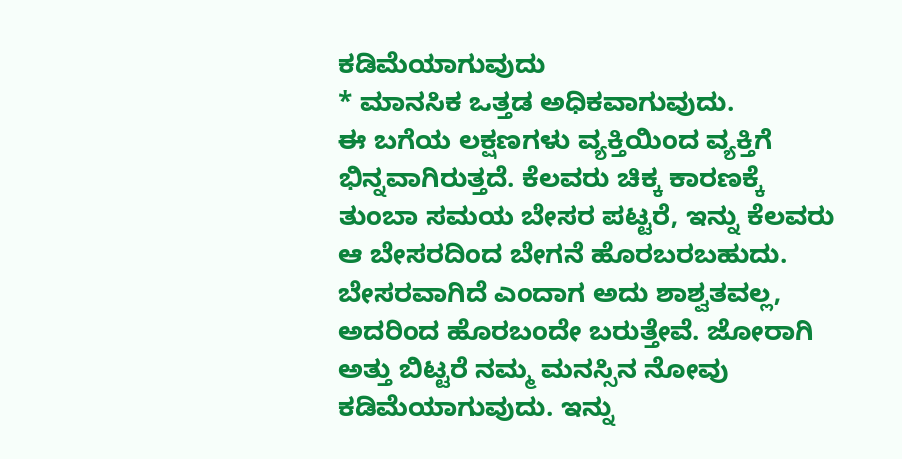ಕಡಿಮೆಯಾಗುವುದು
* ಮಾನಸಿಕ ಒತ್ತಡ ಅಧಿಕವಾಗುವುದು.
ಈ ಬಗೆಯ ಲಕ್ಷಣಗಳು ವ್ಯಕ್ತಿಯಿಂದ ವ್ಯಕ್ತಿಗೆ ಭಿನ್ನವಾಗಿರುತ್ತದೆ. ಕೆಲವರು ಚಿಕ್ಕ ಕಾರಣಕ್ಕೆ ತುಂಬಾ ಸಮಯ ಬೇಸರ ಪಟ್ಟರೆ, ಇನ್ನು ಕೆಲವರು ಆ ಬೇಸರದಿಂದ ಬೇಗನೆ ಹೊರಬರಬಹುದು.
ಬೇಸರವಾಗಿದೆ ಎಂದಾಗ ಅದು ಶಾಶ್ವತವಲ್ಲ, ಅದರಿಂದ ಹೊರಬಂದೇ ಬರುತ್ತೇವೆ. ಜೋರಾಗಿ ಅತ್ತು ಬಿಟ್ಟರೆ ನಮ್ಮ ಮನಸ್ಸಿನ ನೋವು ಕಡಿಮೆಯಾಗುವುದು. ಇನ್ನು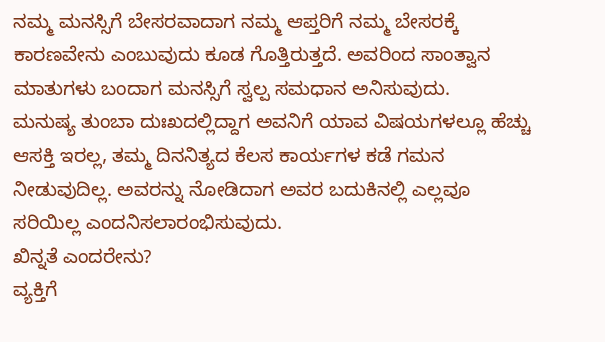ನಮ್ಮ ಮನಸ್ಸಿಗೆ ಬೇಸರವಾದಾಗ ನಮ್ಮ ಆಪ್ತರಿಗೆ ನಮ್ಮ ಬೇಸರಕ್ಕೆ ಕಾರಣವೇನು ಎಂಬುವುದು ಕೂಡ ಗೊತ್ತಿರುತ್ತದೆ. ಅವರಿಂದ ಸಾಂತ್ವಾನ ಮಾತುಗಳು ಬಂದಾಗ ಮನಸ್ಸಿಗೆ ಸ್ವಲ್ಪ ಸಮಧಾನ ಅನಿಸುವುದು.
ಮನುಷ್ಯ ತುಂಬಾ ದುಃಖದಲ್ಲಿದ್ದಾಗ ಅವನಿಗೆ ಯಾವ ವಿಷಯಗಳಲ್ಲೂ ಹೆಚ್ಚು ಆಸಕ್ತಿ ಇರಲ್ಲ, ತಮ್ಮ ದಿನನಿತ್ಯದ ಕೆಲಸ ಕಾರ್ಯಗಳ ಕಡೆ ಗಮನ ನೀಡುವುದಿಲ್ಲ. ಅವರನ್ನು ನೋಡಿದಾಗ ಅವರ ಬದುಕಿನಲ್ಲಿ ಎಲ್ಲವೂ ಸರಿಯಿಲ್ಲ ಎಂದನಿಸಲಾರಂಭಿಸುವುದು.
ಖಿನ್ನತೆ ಎಂದರೇನು?
ವ್ಯಕ್ತಿಗೆ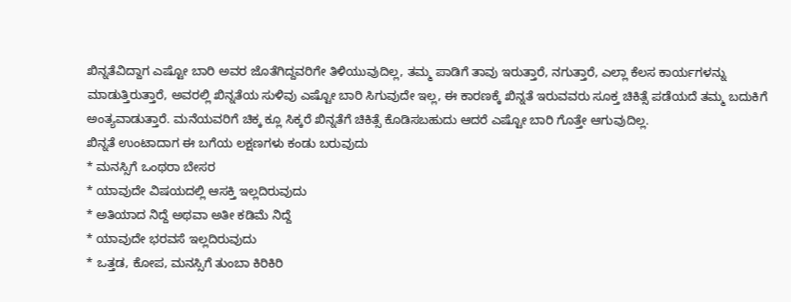ಖಿನ್ನತೆವಿದ್ದಾಗ ಎಷ್ಟೋ ಬಾರಿ ಅವರ ಜೊತೆಗಿದ್ದವರಿಗೇ ತಿಳಿಯುವುದಿಲ್ಲ, ತಮ್ಮ ಪಾಡಿಗೆ ತಾವು ಇರುತ್ತಾರೆ, ನಗುತ್ತಾರೆ, ಎಲ್ಲಾ ಕೆಲಸ ಕಾರ್ಯಗಳನ್ನು ಮಾಡುತ್ತಿರುತ್ತಾರೆ, ಅವರಲ್ಲಿ ಖಿನ್ನತೆಯ ಸುಳಿವು ಎಷ್ಟೋ ಬಾರಿ ಸಿಗುವುದೇ ಇಲ್ಲ, ಈ ಕಾರಣಕ್ಕೆ ಖಿನ್ನತೆ ಇರುವವರು ಸೂಕ್ತ ಚಿಕಿತ್ಸೆ ಪಡೆಯದೆ ತಮ್ಮ ಬದುಕಿಗೆ ಅಂತ್ಯವಾಡುತ್ತಾರೆ. ಮನೆಯವರಿಗೆ ಚಿಕ್ಕ ಕ್ಲೂ ಸಿಕ್ಕರೆ ಖಿನ್ನತೆಗೆ ಚಿಕಿತ್ಸೆ ಕೊಡಿಸಬಹುದು ಆದರೆ ಎಷ್ಟೋ ಬಾರಿ ಗೊತ್ತೇ ಆಗುವುದಿಲ್ಲ.
ಖಿನ್ನತೆ ಉಂಟಾದಾಗ ಈ ಬಗೆಯ ಲಕ್ಷಣಗಳು ಕಂಡು ಬರುವುದು
* ಮನಸ್ಸಿಗೆ ಒಂಥರಾ ಬೇಸರ
* ಯಾವುದೇ ವಿಷಯದಲ್ಲಿ ಆಸಕ್ತಿ ಇಲ್ಲದಿರುವುದು
* ಅತಿಯಾದ ನಿದ್ದೆ ಅಥವಾ ಅತೀ ಕಡಿಮೆ ನಿದ್ದೆ
* ಯಾವುದೇ ಭರವಸೆ ಇಲ್ಲದಿರುವುದು
* ಒತ್ತಡ, ಕೋಪ, ಮನಸ್ಸಿಗೆ ತುಂಬಾ ಕಿರಿಕಿರಿ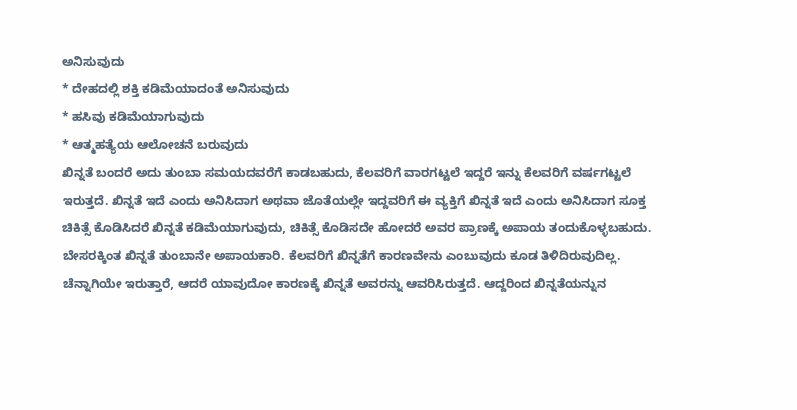ಅನಿಸುವುದು
* ದೇಹದಲ್ಲಿ ಶಕ್ತಿ ಕಡಿಮೆಯಾದಂತೆ ಅನಿಸುವುದು
* ಹಸಿವು ಕಡಿಮೆಯಾಗುವುದು
* ಆತ್ಮಹತ್ಯೆಯ ಆಲೋಚನೆ ಬರುವುದು
ಖಿನ್ನತೆ ಬಂದರೆ ಅದು ತುಂಬಾ ಸಮಯದವರೆಗೆ ಕಾಡಬಹುದು, ಕೆಲವರಿಗೆ ವಾರಗಟ್ಟಲೆ ಇದ್ದರೆ ಇನ್ನು ಕೆಲವರಿಗೆ ವರ್ಷಗಟ್ಟಲೆ ಇರುತ್ತದೆ. ಖಿನ್ನತೆ ಇದೆ ಎಂದು ಅನಿಸಿದಾಗ ಅಥವಾ ಜೊತೆಯಲ್ಲೇ ಇದ್ದವರಿಗೆ ಈ ವ್ಯಕ್ತಿಗೆ ಖಿನ್ನತೆ ಇದೆ ಎಂದು ಅನಿಸಿದಾಗ ಸೂಕ್ತ ಚಿಕಿತ್ಸೆ ಕೊಡಿಸಿದರೆ ಖಿನ್ನತೆ ಕಡಿಮೆಯಾಗುವುದು, ಚಿಕಿತ್ಸೆ ಕೊಡಿಸದೇ ಹೋದರೆ ಅವರ ಪ್ರಾಣಕ್ಕೆ ಅಪಾಯ ತಂದುಕೊಳ್ಳಬಹುದು.
ಬೇಸರಕ್ಕಿಂತ ಖಿನ್ನತೆ ತುಂಬಾನೇ ಅಪಾಯಕಾರಿ. ಕೆಲವರಿಗೆ ಖಿನ್ನತೆಗೆ ಕಾರಣವೇನು ಎಂಬುವುದು ಕೂಡ ತಿಳಿದಿರುವುದಿಲ್ಲ. ಚೆನ್ನಾಗಿಯೇ ಇರುತ್ತಾರೆ, ಆದರೆ ಯಾವುದೋ ಕಾರಣಕ್ಕೆ ಖಿನ್ನತೆ ಅವರನ್ನು ಆವರಿಸಿರುತ್ತದೆ. ಆದ್ದರಿಂದ ಖಿನ್ನತೆಯನ್ನುನ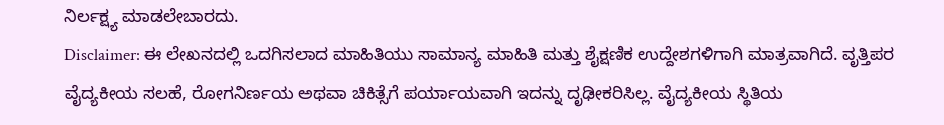ನಿರ್ಲಕ್ಷ್ಯ ಮಾಡಲೇಬಾರದು.
Disclaimer: ಈ ಲೇಖನದಲ್ಲಿ ಒದಗಿಸಲಾದ ಮಾಹಿತಿಯು ಸಾಮಾನ್ಯ ಮಾಹಿತಿ ಮತ್ತು ಶೈಕ್ಷಣಿಕ ಉದ್ದೇಶಗಳಿಗಾಗಿ ಮಾತ್ರವಾಗಿದೆ. ವೃತ್ತಿಪರ ವೈದ್ಯಕೀಯ ಸಲಹೆ, ರೋಗನಿರ್ಣಯ ಅಥವಾ ಚಿಕಿತ್ಸೆಗೆ ಪರ್ಯಾಯವಾಗಿ ಇದನ್ನು ದೃಢೀಕರಿಸಿಲ್ಲ. ವೈದ್ಯಕೀಯ ಸ್ಥಿತಿಯ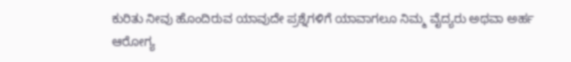ಕುರಿತು ನೀವು ಹೊಂದಿರುವ ಯಾವುದೇ ಪ್ರಶ್ನೆಗಳಿಗೆ ಯಾವಾಗಲೂ ನಿಮ್ಮ ವೈದ್ಯರು ಅಥವಾ ಅರ್ಹ ಆರೋಗ್ಯ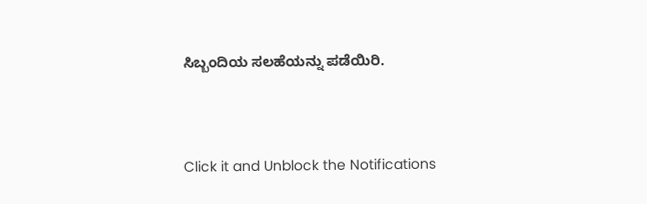ಸಿಬ್ಬಂದಿಯ ಸಲಹೆಯನ್ನು ಪಡೆಯಿರಿ.



Click it and Unblock the Notifications